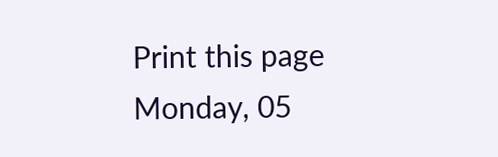Print this page
Monday, 05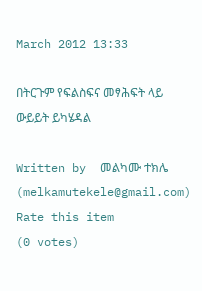March 2012 13:33

በትርጉም የፍልስፍና መፃሕፍት ላይ ውይይት ይካሄዳል

Written by  መልካሙ ተክሌ (melkamutekele@gmail.com)
Rate this item
(0 votes)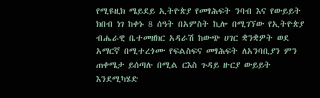የሚዩዚክ ሜይደይ ኢትዮጵያ የመፃሕፍት ንባብ እና የውይይት ክበብ ነገ ከቀኑ 8 ሰዓት በአምስት ኪሎ በሚገኘው የኢትዮጵያ ብሔራዊ ቤተመዘክር አዳራሽ ከውጭ ሀገር ቋንቋዎት ወደ አማርኛ በሚተረጎሙ የፍልስፍና መፃሕፍት ለአንባቢያን ምን ጠቀሜታ ይሰጣሉ በሚል ርእስ ጉዳይ ዙርያ ውይይት እንደሚካሄድ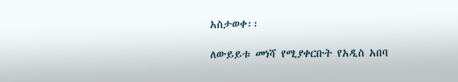አስታወቀ፡፡

ለውይይቱ መነሻ የሚያቀርቡት የአዲስ አበባ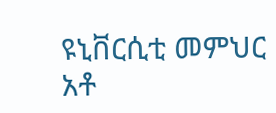ዩኒቨርሲቲ መምህር አቶ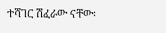ተሻገር ሽፈራው ናቸው፡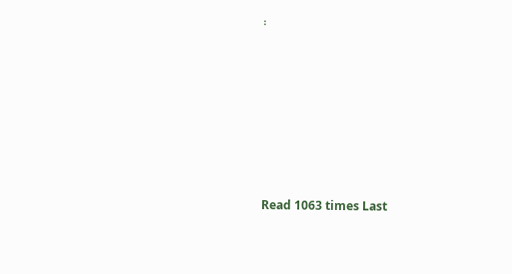፡







Read 1063 times Last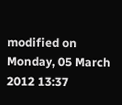modified on Monday, 05 March 2012 13:37